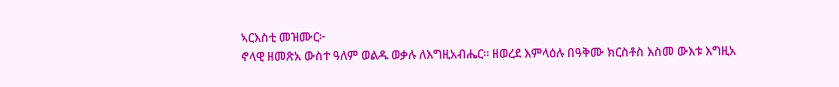ኣርእስቲ መዝሙር፦
ኖላዊ ዘመጽአ ውስተ ዓለም ወልዱ ወቃሉ ለእግዚአብሔር። ዘወረደ እምላዕሉ በዓቅሙ ክርስቶስ እስመ ውእቱ እግዚአ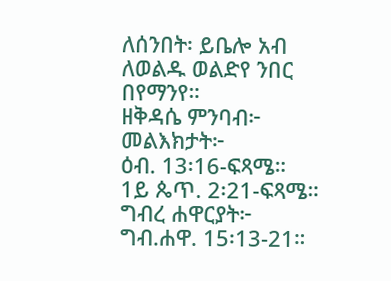ለሰንበት፡ ይቤሎ አብ ለወልዱ ወልድየ ንበር በየማንየ።
ዘቅዳሴ ምንባብ፦
መልእክታት፦
ዕብ. 13፡16-ፍጻሜ።
1ይ ጴጥ. 2፡21-ፍጻሜ።
ግብረ ሐዋርያት፦
ግብ.ሐዋ. 15፡13-21።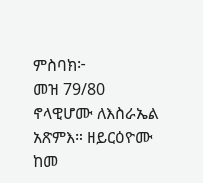ምስባክ፦
መዝ 79/80
ኖላዊሆሙ ለእስራኤል አጽምእ። ዘይርዕዮሙ ከመ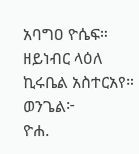አባግዐ ዮሴፍ። ዘይነብር ላዕለ ኪሩቤል አስተርአየ።
ወንጌል፦
ዮሐ.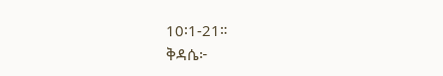10፡1-21።
ቅዳሴ፦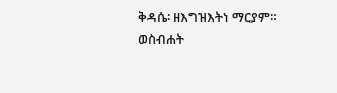ቅዳሴ፡ ዘእግዝእትነ ማርያም።
ወስብሐት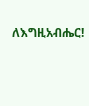ለእግዚአብሔር!